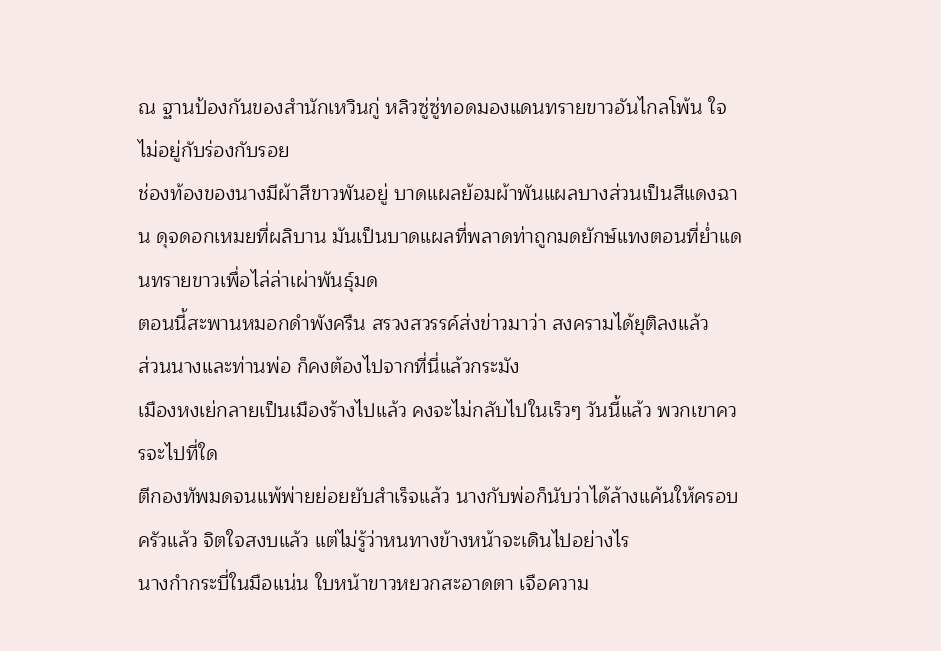ณ ฐานป้องกันของสำนักเหวินกู่ หลิวซู่ซู่ทอดมองแดนทรายขาวอันไกลโพ้น ใจไม่อยู่กับร่องกับรอย
ช่องท้องของนางมีผ้าสีขาวพันอยู่ บาดแผลย้อมผ้าพันแผลบางส่วนเป็นสีแดงฉาน ดุจดอกเหมยที่ผลิบาน มันเป็นบาดแผลที่พลาดท่าถูกมดยักษ์แทงตอนที่ย่ำแดนทรายขาวเพื่อไล่ล่าเผ่าพันธุ์มด
ตอนนี้สะพานหมอกดำพังครืน สรวงสวรรค์ส่งข่าวมาว่า สงครามได้ยุติลงแล้ว
ส่วนนางและท่านพ่อ ก็คงต้องไปจากที่นี่แล้วกระมัง
เมืองหงเย่กลายเป็นเมืองร้างไปแล้ว คงจะไม่กลับไปในเร็วๆ วันนี้แล้ว พวกเขาควรจะไปที่ใด
ตีกองทัพมดจนแพ้พ่ายย่อยยับสำเร็จแล้ว นางกับพ่อก็นับว่าได้ล้างแค้นให้ครอบครัวแล้ว จิตใจสงบแล้ว แต่ไม่รู้ว่าหนทางข้างหน้าจะเดินไปอย่างไร
นางกำกระบี่ในมือแน่น ใบหน้าขาวหยวกสะอาดตา เจือความ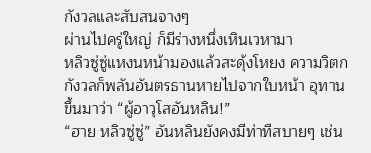กังวลและสับสนจางๆ
ผ่านไปครู่ใหญ่ ก็มีร่างหนึ่งเหินเวหามา
หลิวซู่ซู่แหงนหน้ามองแล้วสะดุ้งโหยง ความวิตกกังวลก็พลันอันตรธานหายไปจากใบหน้า อุทานขึ้นมาว่า “ผู้อาวุโสอันหลิน!”
“ฮาย หลิวซู่ซู่” อันหลินยังคงมีท่าทีสบายๆ เช่น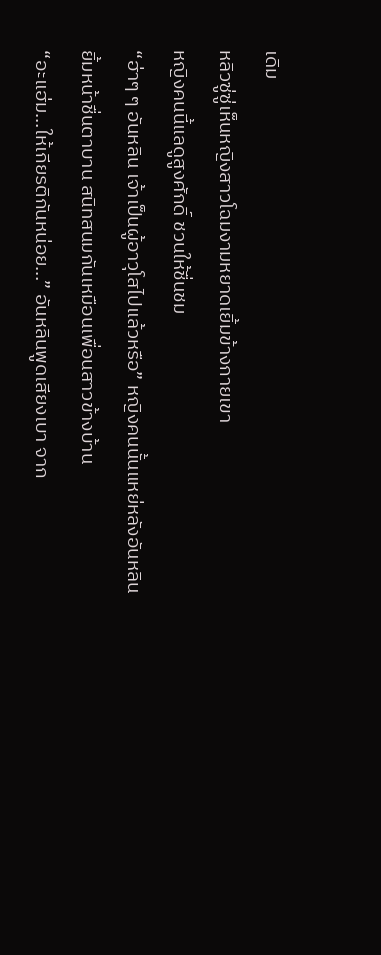เดิม
หลิวซู่ซู่เห็นหญิงสาวโฉมงามหยาดเยิ้มข้างกายเขา
หญิงคนนี้แลดูสูงศักดิ์ ชวนให้ชื่นชม
“ฮ่าๆ ๆ อันหลิน เจ้าเป็นผู้อาวุโสไปแล้วหรือ” หญิงคนนั้นแหย่หลังอันหลิน ยิ้มหน้าชื่นตาบาน สนิทสนมกันเหมือนเพื่อนสาวข้างบ้าน
“อะแฮ่ม…ให้เกียรติกันหน่อย…” อันหลินพูดเสียงเบา จาก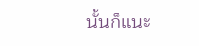นั้นก็แนะ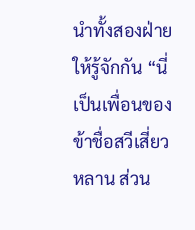นำทั้งสองฝ่ายให้รู้จักกัน “นี่เป็นเพื่อนของข้าชื่อสวีเสี่ยวหลาน ส่วน